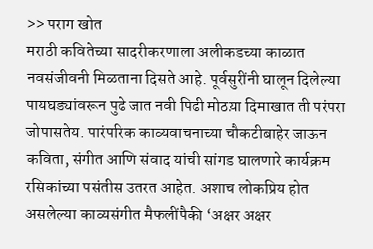>> पराग खोत
मराठी कवितेच्या सादरीकरणाला अलीकडच्या काळात नवसंजीवनी मिळताना दिसते आहे. पूर्वसुरींनी घालून दिलेल्या पायघड्यांवरून पुढे जात नवी पिढी मोठय़ा दिमाखात ती परंपरा जोपासतेय. पारंपरिक काव्यवाचनाच्या चौकटीबाहेर जाऊन कविता, संगीत आणि संवाद यांची सांगड घालणारे कार्यक्रम रसिकांच्या पसंतीस उतरत आहेत. अशाच लोकप्रिय होत असलेल्या काव्यसंगीत मैफलींपैकी ‘अक्षर अक्षर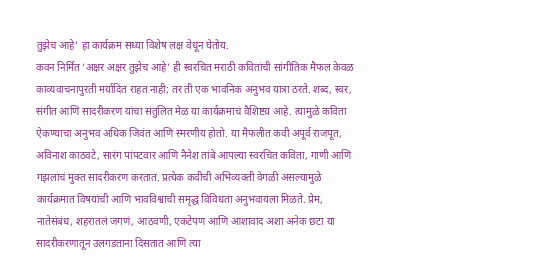तुझेच आहे’ हा कार्यक्रम सध्या विशेष लक्ष वेधून घेतोय.
कवन निर्मित ‘अक्षर अक्षर तुझेच आहे’ ही स्वरचित मराठी कवितांची सांगीतिक मैफल केवळ काव्यवाचनापुरती मर्यादित राहत नाही; तर ती एक भावनिक अनुभव यात्रा ठरते. शब्द, स्वर, संगीत आणि सादरीकरण यांचा संतुलित मेळ या कार्यक्रमाचं वैशिष्टय़ आहे. त्यामुळे कविता ऐकण्याचा अनुभव अधिक जिवंत आणि स्मरणीय होतो. या मैफलीत कवी अपूर्व राजपूत, अविनाश काठवटे, सारंग पांपटवार आणि नैनेश तांबे आपल्या स्वरचित कविता, गाणी आणि गझलांचं मुक्त सादरीकरण करतात. प्रत्येक कवीची अभिव्यक्ती वेगळी असल्यामुळे कार्यक्रमात विषयांची आणि भावविश्वाची समृद्ध विविधता अनुभवायला मिळते. प्रेम, नातेसंबंध, शहरातलं जगणं, आठवणी, एकटेपण आणि आशावाद अशा अनेक छटा या सादरीकरणातून उलगडताना दिसतात आणि त्या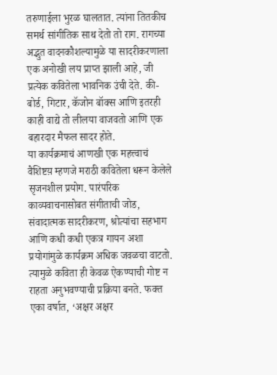तरुणाईला भुरळ घालतात. त्यांना तितकीच समर्थ सांगीतिक साथ देतो तो राग. रागच्या अद्भुत वादनकौशल्यामुळे या सादरीकरणाला एक अनोखी लय प्राप्त झाली आहे, जी प्रत्येक कवितेला भावनिक उंची देते. की-बोर्ड, गिटार, कॅजोन बॉक्स आणि इतरही काही वाद्ये तो लीलया वाजवतो आणि एक बहारदार मैफल सादर होते.
या कार्यक्रमाचं आणखी एक महत्त्वाचं वैशिष्टय़ म्हणजे मराठी कवितेला धरून केलेले सृजनशील प्रयोग. पारंपरिक काव्यवाचनासोबत संगीताची जोड, संवादात्मक सादरीकरण, श्रोत्यांचा सहभाग आणि कधी कधी एकत्र गायन अशा प्रयोगांमुळे कार्यक्रम अधिक जवळचा वाटतो. त्यामुळे कविता ही केवळ ऐकण्याची गोष्ट न राहता अनुभवण्याची प्रक्रिया बनते. फक्त एका वर्षात, ‘अक्षर अक्षर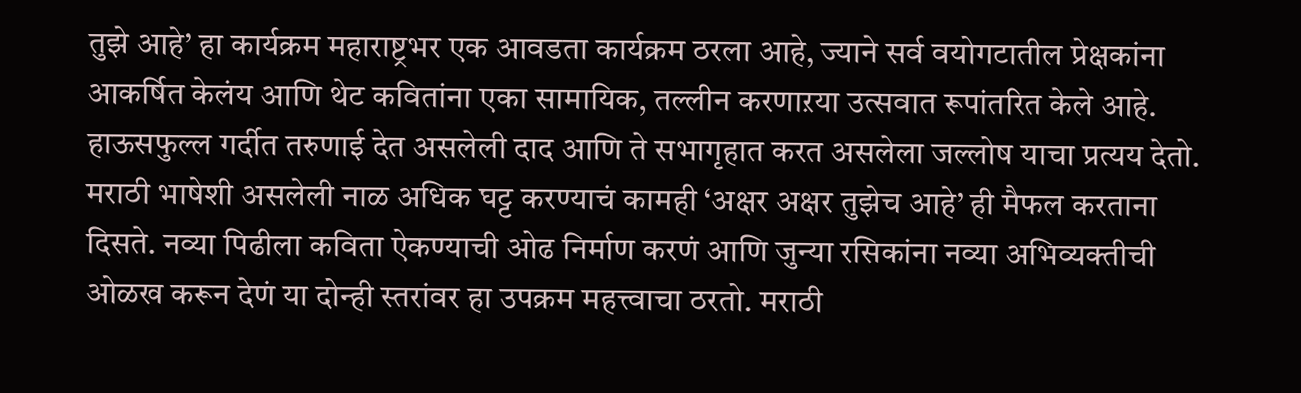तुझे आहे’ हा कार्यक्रम महाराष्ट्रभर एक आवडता कार्यक्रम ठरला आहे, ज्याने सर्व वयोगटातील प्रेक्षकांना आकर्षित केलंय आणि थेट कवितांना एका सामायिक, तल्लीन करणाऱया उत्सवात रूपांतरित केले आहे. हाऊसफुल्ल गर्दीत तरुणाई देत असलेली दाद आणि ते सभागृहात करत असलेला जल्लोष याचा प्रत्यय देतो.
मराठी भाषेशी असलेली नाळ अधिक घट्ट करण्याचं कामही ‘अक्षर अक्षर तुझेच आहे’ ही मैफल करताना दिसते. नव्या पिढीला कविता ऐकण्याची ओढ निर्माण करणं आणि जुन्या रसिकांना नव्या अभिव्यक्तीची ओळख करून देणं या दोन्ही स्तरांवर हा उपक्रम महत्त्वाचा ठरतो. मराठी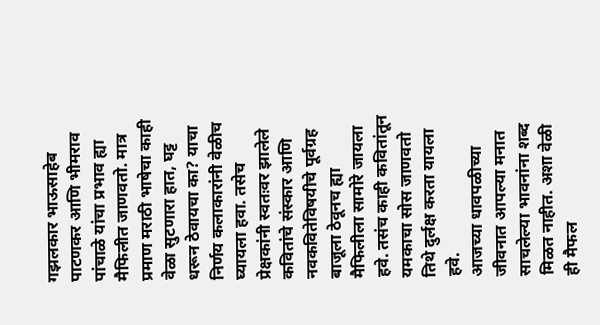गझलकार भाऊसाहेब पाटणकर आणि भीमराव पांचाळे यांचा प्रभाव ह्या मैफिलीत जाणवतो. मात्र प्रमाण मराठी भाषेचा काही वेळा सुटणारा हात, घट्ट धरून ठेवायचा का? याचा निर्णय कलाकारांनी वेळीच घ्यायला हवा. तसेच प्रेक्षकांनी स्वतःवर झालेले कवितांचे संस्कार आणि नवकवितेविषयीचे पूर्वग्रह बाजूला ठेवूनच ह्या मैफिलीला सामोरे जायला हवे. तसंच काही कवितांतून यमकाचा सोस जाणवतो तिथे दुर्लक्ष करता यायला हवे.
आजच्या धावपळीच्या जीवनात आपल्या मनात साचलेल्या भावनांना शब्द मिळत नाहीत. अशा वेळी ही मैफल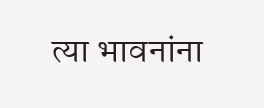त्या भावनांना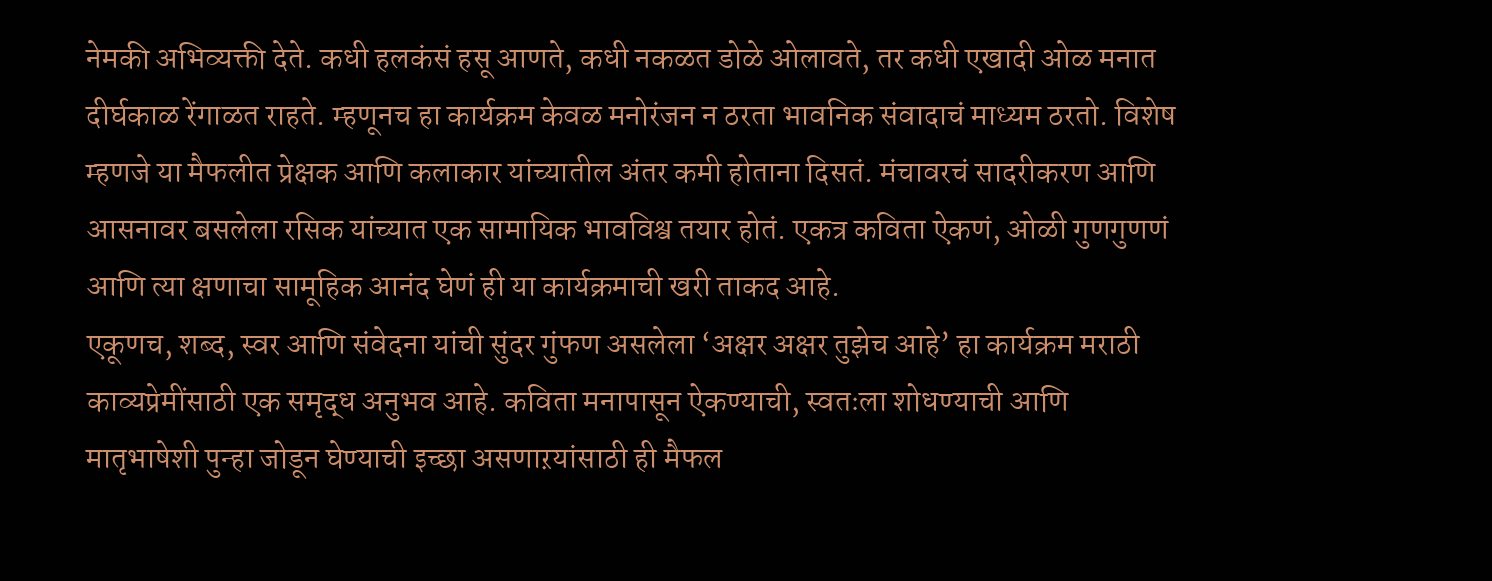नेमकी अभिव्यक्ती देते. कधी हलकंसं हसू आणते, कधी नकळत डोळे ओलावते, तर कधी एखादी ओळ मनात दीर्घकाळ रेंगाळत राहते. म्हणूनच हा कार्यक्रम केवळ मनोरंजन न ठरता भावनिक संवादाचं माध्यम ठरतो. विशेष म्हणजे या मैफलीत प्रेक्षक आणि कलाकार यांच्यातील अंतर कमी होताना दिसतं. मंचावरचं सादरीकरण आणि आसनावर बसलेला रसिक यांच्यात एक सामायिक भावविश्व तयार होतं. एकत्र कविता ऐकणं, ओळी गुणगुणणं आणि त्या क्षणाचा सामूहिक आनंद घेणं ही या कार्यक्रमाची खरी ताकद आहे.
एकूणच, शब्द, स्वर आणि संवेदना यांची सुंदर गुंफण असलेला ‘अक्षर अक्षर तुझेच आहे’ हा कार्यक्रम मराठी काव्यप्रेमींसाठी एक समृद्ध अनुभव आहे. कविता मनापासून ऐकण्याची, स्वतःला शोधण्याची आणि मातृभाषेशी पुन्हा जोडून घेण्याची इच्छा असणाऱयांसाठी ही मैफल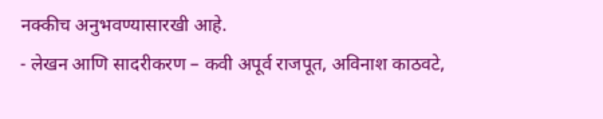नक्कीच अनुभवण्यासारखी आहे.
- लेखन आणि सादरीकरण – कवी अपूर्व राजपूत, अविनाश काठवटे,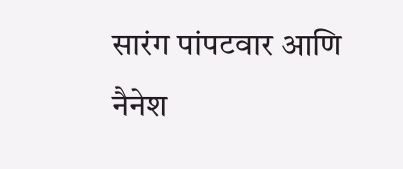सारंग पांपटवार आणि नैनेश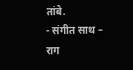तांबे.
- संगीत साथ – राग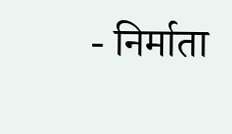- निर्माता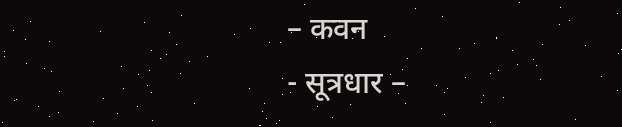– कवन
- सूत्रधार –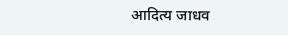आदित्य जाधव